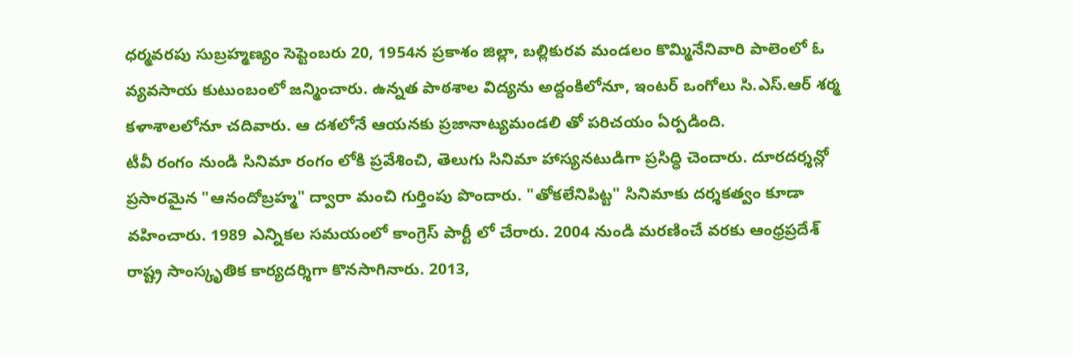ధర్మవరపు సుబ్రహ్మణ్యం సెప్టెంబరు 20, 1954న ప్రకాశం జిల్లా, బల్లికురవ మండలం కొమ్మినేనివారి పాలెంలో ఓ వ్యవసాయ కుటుంబంలో జన్మించారు. ఉన్నత పాఠశాల విద్యను అద్దంకిలోనూ, ఇంటర్ ఒంగోలు సి.ఎస్.ఆర్ శర్మ కళాశాలలోనూ చదివారు. ఆ దశలోనే ఆయనకు ప్రజానాట్యమండలి తో పరిచయం ఏర్పడింది.
టీవీ రంగం నుండి సినిమా రంగం లోకి ప్రవేశించి, తెలుగు సినిమా హాస్యనటుడిగా ప్రసిద్ధి చెందారు. దూరదర్శన్లో ప్రసారమైన "ఆనందోబ్రహ్మ" ద్వారా మంచి గుర్తింపు పొందారు. "తోకలేనిపిట్ట" సినిమాకు దర్శకత్వం కూడా వహించారు. 1989 ఎన్నికల సమయంలో కాంగ్రెస్ పార్టీ లో చేరారు. 2004 నుండి మరణించే వరకు ఆంధ్రప్రదేశ్ రాష్ట్ర సాంస్కృతిక కార్యదర్శిగా కొనసాగినారు. 2013,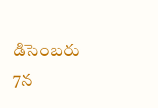డిసెంబరు 7న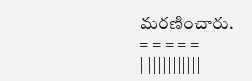మరణించారు.
= = = = =
| |||||||||||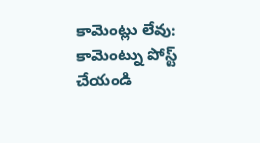కామెంట్లు లేవు:
కామెంట్ను పోస్ట్ చేయండి